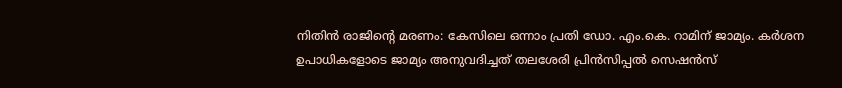നിതിൻ രാജിന്റെ മരണം: കേസിലെ ഒന്നാം പ്രതി ഡോ. എം.കെ. റാമിന് ജാമ്യം. കർശന ഉപാധികളോടെ ജാമ്യം അനുവദിച്ചത് തലശേരി പ്രിൻസിപ്പൽ സെഷൻസ്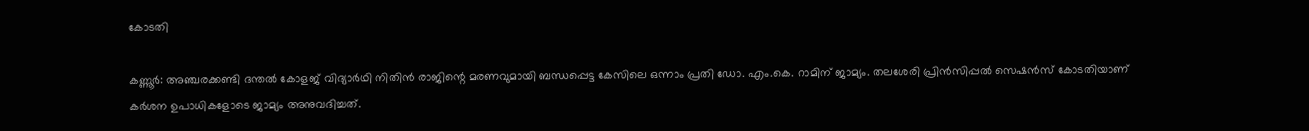കോടതി

കണ്ണൂർ: അഞ്ചരക്കണ്ടി ദന്തൽ കോളജ് വിദ്യാർഥി നിതിൻ രാജിന്റെ മരണവുമായി ബന്ധപ്പെട്ട കേസിലെ ഒന്നാം പ്രതി ഡോ. എം.കെ. റാമിന് ജാമ്യം. തലശേരി പ്രിൻസിപ്പൽ സെഷൻസ് കോടതിയാണ് കർശന ഉപാധികളോടെ ജാമ്യം അനുവദിച്ചത്.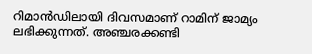റിമാൻഡിലായി ദിവസമാണ് റാമിന് ജാമ്യം ലഭിക്കുന്നത്. അഞ്ചരക്കണ്ടി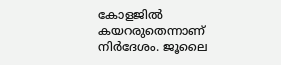കോളജിൽ കയറരുതെന്നാണ് നിർദേശം. ജൂലൈ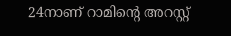24നാണ് റാമിന്റെ അറസ്റ്റ്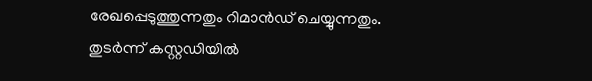രേഖപ്പെടുത്തുന്നതും റിമാൻഡ് ചെയ്യുന്നതും.
തുടർന്ന് കസ്റ്റഡിയിൽ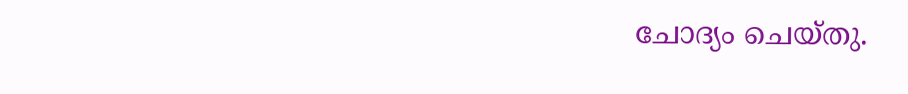ചോദ്യം ചെയ്തു.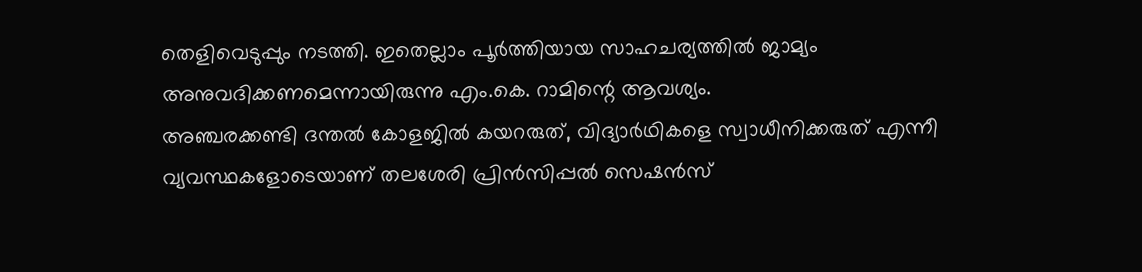തെളിവെടുപ്പും നടത്തി. ഇതെല്ലാം പൂർത്തിയായ സാഹചര്യത്തിൽ ജാമ്യം അനുവദിക്കണമെന്നായിരുന്നു എം.കെ. റാമിന്റെ ആവശ്യം.
അഞ്ചരക്കണ്ടി ദന്തൽ കോളജിൽ കയറരുത്, വിദ്യാർഥികളെ സ്വാധീനിക്കരുത് എന്നീ വ്യവസ്ഥകളോടെയാണ് തലശേരി പ്രിൻസിപ്പൽ സെഷൻസ്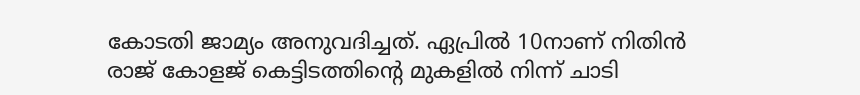കോടതി ജാമ്യം അനുവദിച്ചത്. ഏപ്രിൽ 10നാണ് നിതിൻ രാജ് കോളജ് കെട്ടിടത്തിന്റെ മുകളിൽ നിന്ന് ചാടി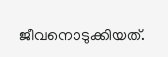ജീവനൊടുക്കിയത്.